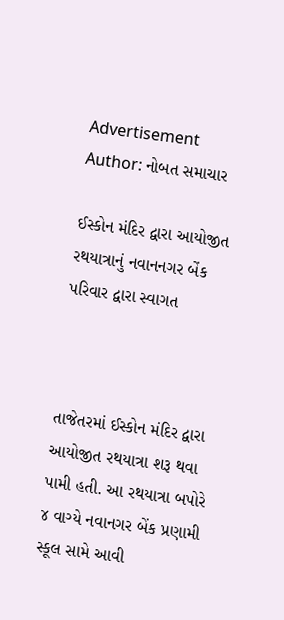Advertisement
Author: નોબત સમાચાર

ઈસ્કોન મંદિર દ્વારા આયોજીત રથયાત્રાનું નવાનનગર બેંક પરિવાર દ્વારા સ્વાગત



તાજેતરમાં ઈસ્કોન મંદિર દ્વારા આયોજીત રથયાત્રા શરૂ થવા પામી હતી. આ રથયાત્રા બપોરે ૪ વાગ્યે નવાનગર બેંક પ્રણામી સ્કૂલ સામે આવી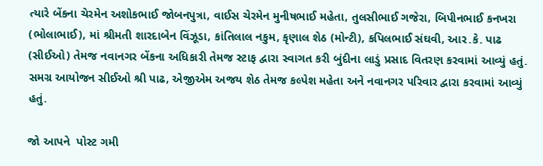ત્યારે બેંકના ચેરમેન અશોકભાઈ જોબનપુત્રા, વાઈસ ચેરમેન મુનીષભાઈ મહેતા, તુલસીભાઈ ગજેરા, બિપીનભાઈ કનખરા (ભોલાભાઈ), માં શ્રીમતી શારદાબેન વિંઝૂડા, કાંતિલાલ નકુમ, કૃણાલ શેઠ (મોન્ટી), કપિલભાઈ સંઘવી, આર.કે. પાઢ (સીઈઓ) તેમજ નવાનગર બેંકના અધિકારી તેમજ સ્ટાફ દ્વારા સ્વાગત કરી બુંદીના લાડું પ્રસાદ વિતરણ કરવામાં આવ્યું હતું. સમગ્ર આયોજન સીઈઓ શ્રી પાઢ, એજીએમ અજય શેઠ તેમજ કલ્પેશ મહેતા અને નવાનગર પરિવાર દ્વારા કરવામાં આવ્યું હતું.

જો આપને  પોસ્ટ ગમી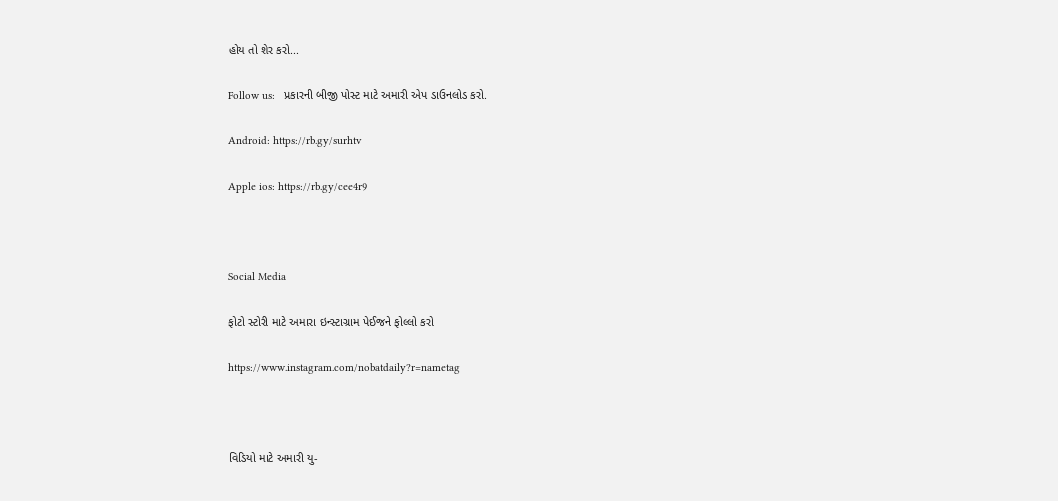હોય તો શેર કરો...

Follow us:   પ્રકારની બીજી પોસ્ટ માટે અમારી એપ ડાઉનલોડ કરો.

Android: https://rb.gy/surhtv

Apple ios: https://rb.gy/cee4r9



Social Media

ફોટો સ્ટોરી માટે અમારા ઇન્સ્ટાગ્રામ પેઈજને ફોલ્લો કરો

https://www.instagram.com/nobatdaily?r=nametag



વિડિયો માટે અમારી યુ-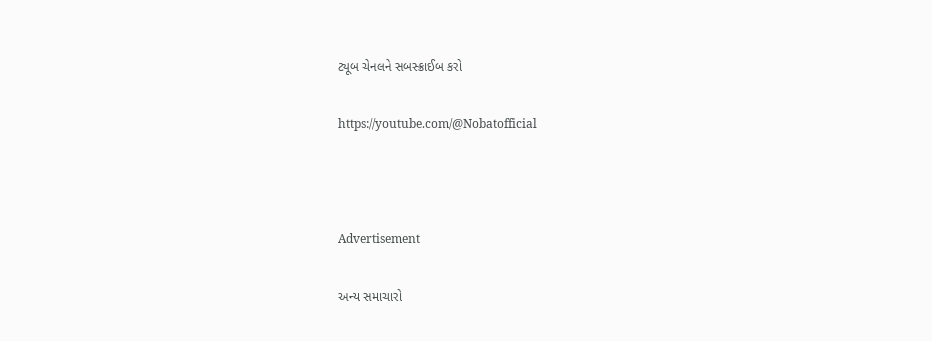ટ્યૂબ ચેનલને સબસ્ક્રાઈબ કરો

https://youtube.com/@Nobatofficial



Advertisement

અન્ય સમાચારો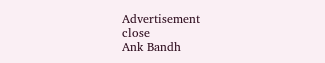Advertisement
close
Ank Bandh